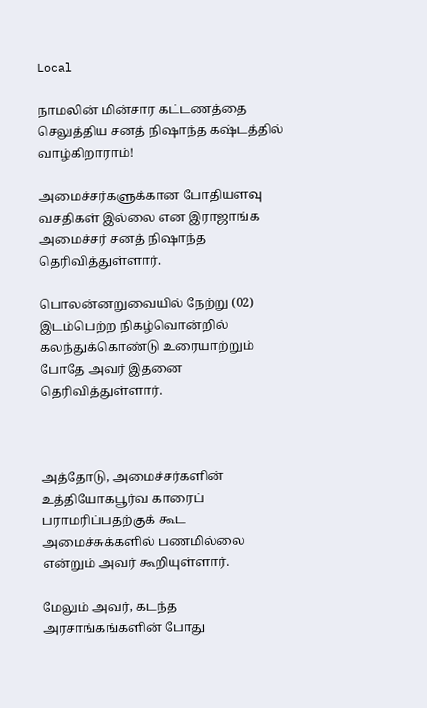Local

நாமலின் மின்சார கட்டணத்தை செலுத்திய சனத் நிஷாந்த கஷ்டத்தில் வாழ்கிறாராம்!

அமைச்சர்களுக்கான போதியளவு வசதிகள் இல்லை என இராஜாங்க அமைச்சர் சனத் நிஷாந்த தெரிவித்துள்ளார்.

பொலன்னறுவையில் நேற்று (02) இடம்பெற்ற நிகழ்வொன்றில் கலந்துக்கொண்டு உரையாற்றும் போதே அவர் இதனை தெரிவித்துள்ளார்.



அத்தோடு, அமைச்சர்களின் உத்தியோகபூர்வ காரைப் பராமரிப்பதற்குக் கூட அமைச்சுக்களில் பணமில்லை என்றும் அவர் கூறியுள்ளார்.

மேலும் அவர், கடந்த அரசாங்கங்களின் போது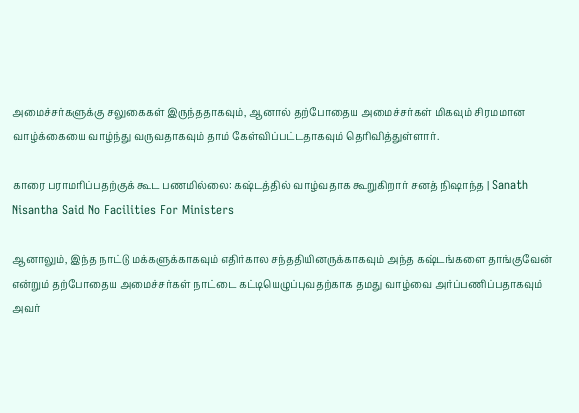அமைச்சர்களுக்கு சலுகைகள் இருந்ததாகவும், ஆனால் தற்போதைய அமைச்சர்கள் மிகவும் சிரமமான வாழ்க்கையை வாழ்ந்து வருவதாகவும் தாம் கேள்விப்பட்டதாகவும் தெரிவித்துள்ளார்.

காரை பராமரிப்பதற்குக் கூட பணமில்லை: கஷ்டத்தில் வாழ்வதாக கூறுகிறார் சனத் நிஷாந்த | Sanath Nisantha Said No Facilities For Ministers

ஆனாலும், இந்த நாட்டு மக்களுக்காகவும் எதிர்கால சந்ததியினருக்காகவும் அந்த கஷ்டங்களை தாங்குவேன் என்றும் தற்போதைய அமைச்சர்கள் நாட்டை கட்டியெழுப்புவதற்காக தமது வாழ்வை அர்ப்பணிப்பதாகவும் அவர்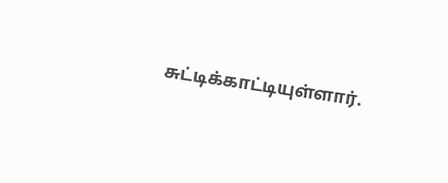சுட்டிக்காட்டியுள்ளார்.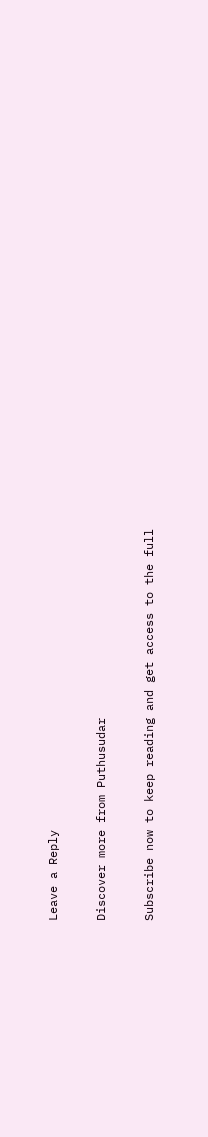Leave a Reply

Discover more from Puthusudar

Subscribe now to keep reading and get access to the full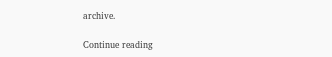archive.

Continue reading